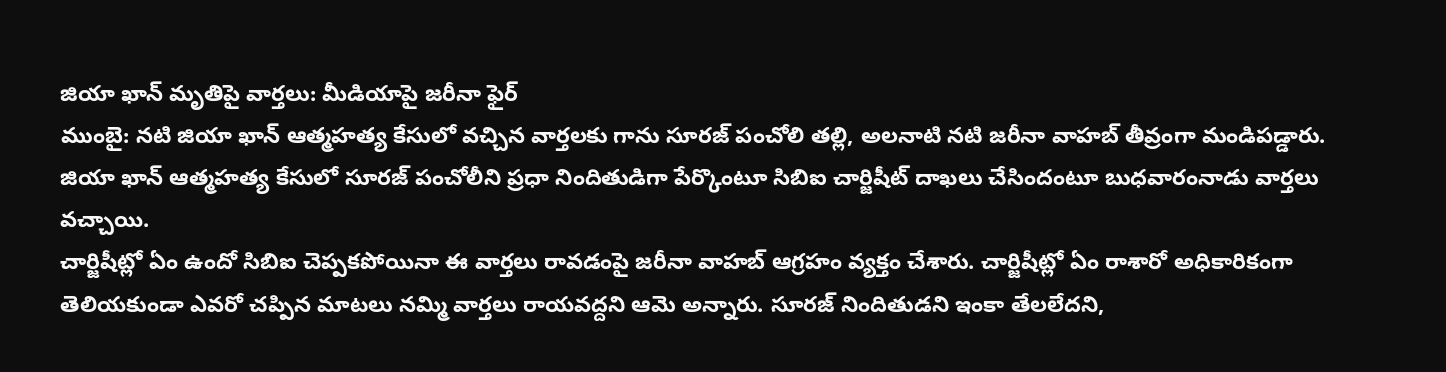జియా ఖాన్ మృతిపై వార్తలు: మీడియాపై జరీనా ఫైర్
ముంబై: నటి జియా ఖాన్ ఆత్మహత్య కేసులో వచ్చిన వార్తలకు గాను సూరజ్ పంచోలి తల్లి, అలనాటి నటి జరీనా వాహబ్ తీవ్రంగా మండిపడ్డారు. జియా ఖాన్ ఆత్మహత్య కేసులో సూరజ్ పంచోలీని ప్రధా నిందితుడిగా పేర్కొంటూ సిబిఐ చార్జిషీట్ దాఖలు చేసిందంటూ బుధవారంనాడు వార్తలు వచ్చాయి.
చార్జిషీట్లో ఏం ఉందో సిబిఐ చెప్పకపోయినా ఈ వార్తలు రావడంపై జరీనా వాహబ్ ఆగ్రహం వ్యక్తం చేశారు. చార్జిషీట్లో ఏం రాశారో అధికారికంగా తెలియకుండా ఎవరో చప్పిన మాటలు నమ్మి వార్తలు రాయవద్దని ఆమె అన్నారు. సూరజ్ నిందితుడని ఇంకా తేలలేదని,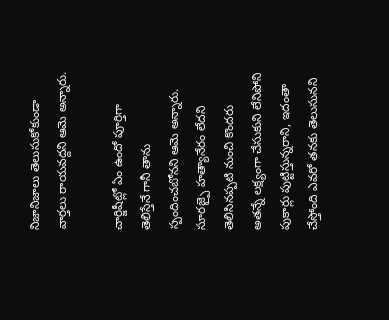నిజానిజాలు తెలుసుకోకుండా వార్తలు రాయవద్దని ఆమె అన్నారు.

చార్జిషీట్లో ఏం ఉందో పూర్తిగా తెలిస్తేనే గానీ తాను స్పందించబోనని ఆమె అన్నారు. సూరజ్పై హత్యానేరం లేదని తెలిసినప్పటి నుంచి కొందరు అతన్నే లక్ష్యంగా చేసుకుని లేనిపోని పుకార్లు పుట్టిస్తున్నరాని, ఇదంతా చేస్తోంది ఎవరో తనకు తెలుసునని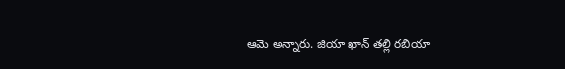ఆమె అన్నారు. జియా ఖాన్ తల్లి రబియా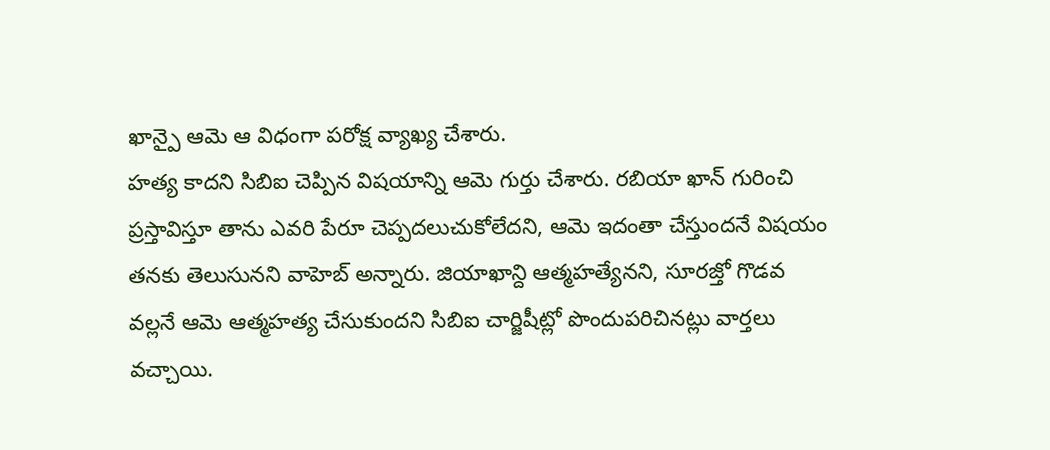ఖాన్పై ఆమె ఆ విధంగా పరోక్ష వ్యాఖ్య చేశారు.
హత్య కాదని సిబిఐ చెప్పిన విషయాన్ని ఆమె గుర్తు చేశారు. రబియా ఖాన్ గురించి ప్రస్తావిస్తూ తాను ఎవరి పేరూ చెప్పదలుచుకోలేదని, ఆమె ఇదంతా చేస్తుందనే విషయం తనకు తెలుసునని వాహెబ్ అన్నారు. జియాఖాన్ది ఆత్మహత్యేనని, సూరజ్తో గొడవ వల్లనే ఆమె ఆత్మహత్య చేసుకుందని సిబిఐ చార్జిషీట్లో పొందుపరిచినట్లు వార్తలు వచ్చాయి.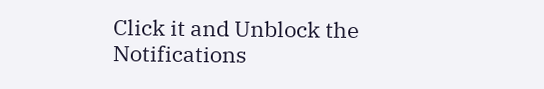Click it and Unblock the Notifications